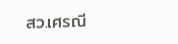สว.เศรณี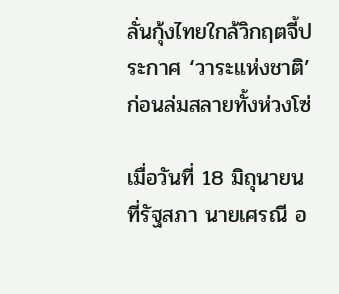ลั่นกุ้งไทยใกล้วิกฤตจี้ประกาศ ‘วาระแห่งชาติ’ ก่อนล่มสลายทั้งห่วงโซ่

เมื่อวันที่ 18 มิถุนายน ที่รัฐสภา นายเศรณี อ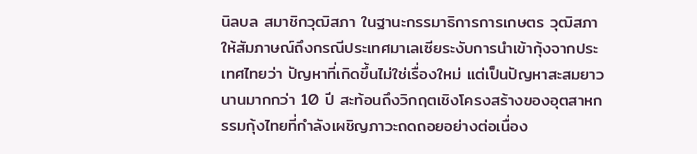นิลบล สมาชิกวุฒิสภา ในฐานะกรรมาธิการการเกษตร วุฒิสภา ให้สัมภาษณ์ถึงกรณีประเทศมาเลเซียระงับการนำเข้ากุ้งจากประเทศไทยว่า ปัญหาที่เกิดขึ้นไม่ใช่เรื่องใหม่ แต่เป็นปัญหาสะสมยาวนานมากกว่า 10 ปี สะท้อนถึงวิกฤตเชิงโครงสร้างของอุตสาหกรรมกุ้งไทยที่กำลังเผชิญภาวะถดถอยอย่างต่อเนื่อง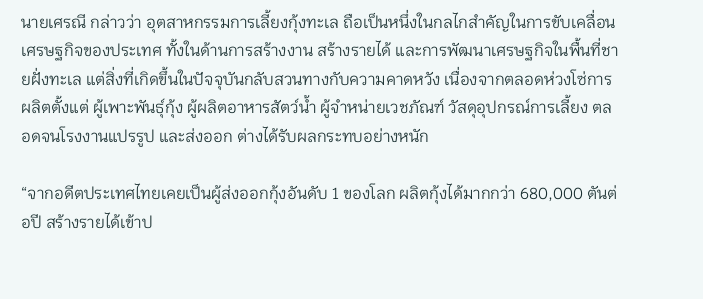นายเศรณี กล่าวว่า อุตสาหกรรมการเลี้ยงกุ้งทะเล ถือเป็นหนึ่งในกลไกสำคัญในการขับเคลื่อนเศรษฐกิจของประเทศ ทั้งในด้านการสร้างงาน สร้างรายได้ และการพัฒนาเศรษฐกิจในพื้นที่ชายฝั่งทะเล แต่สิ่งที่เกิดขึ้นในปัจจุบันกลับสวนทางกับความคาดหวัง เนื่องจากตลอดห่วงโซ่การผลิตตั้งแต่ ผู้เพาะพันธุ์กุ้ง ผู้ผลิตอาหารสัตว์น้ำ ผู้จำหน่ายเวชภัณฑ์ วัสดุอุปกรณ์การเลี้ยง ตลอดจนโรงงานแปรรูป และส่งออก ต่างได้รับผลกระทบอย่างหนัก

“จากอดีตประเทศไทยเคยเป็นผู้ส่งออกกุ้งอันดับ 1 ของโลก ผลิตกุ้งได้มากกว่า 680,000 ตันต่อปี สร้างรายได้เข้าป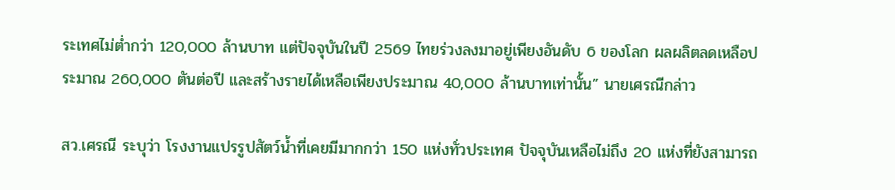ระเทศไม่ต่ำกว่า 120,000 ล้านบาท แต่ปัจจุบันในปี 2569 ไทยร่วงลงมาอยู่เพียงอันดับ 6 ของโลก ผลผลิตลดเหลือประมาณ 260,000 ตันต่อปี และสร้างรายได้เหลือเพียงประมาณ 40,000 ล้านบาทเท่านั้น” นายเศรณีกล่าว

สว.เศรณี ระบุว่า โรงงานแปรรูปสัตว์น้ำที่เคยมีมากกว่า 150 แห่งทั่วประเทศ ปัจจุบันเหลือไม่ถึง 20 แห่งที่ยังสามารถ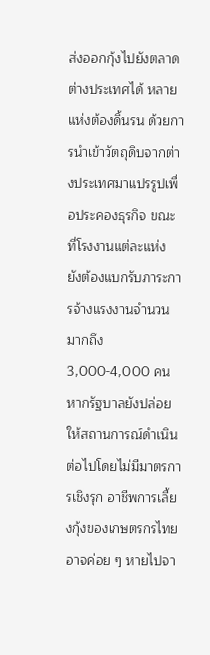ส่งออกกุ้งไปยังตลาดต่างประเทศได้ หลายแห่งต้องดิ้นรน ด้วยการนำเข้าวัตถุดิบจากต่างประเทศมาแปรรูปเพื่อประคองธุรกิจ ขณะที่โรงงานแต่ละแห่ง ยังต้องแบกรับภาระการจ้างแรงงานจำนวนมากถึง 3,000-4,000 คน หากรัฐบาลยังปล่อยให้สถานการณ์ดำเนินต่อไปโดยไม่มีมาตรการเชิงรุก อาชีพการเลี้ยงกุ้งของเกษตรกรไทยอาจค่อย ๆ หายไปจา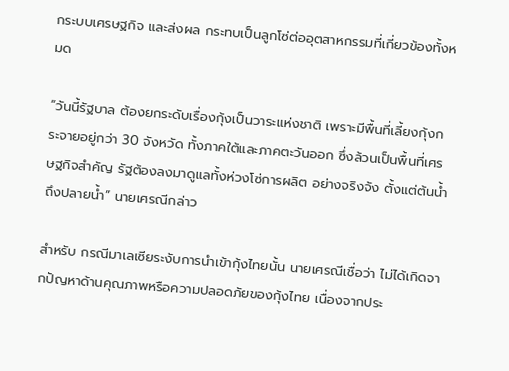กระบบเศรษฐกิจ และส่งผล กระทบเป็นลูกโซ่ต่ออุตสาหกรรมที่เกี่ยวข้องทั้งหมด

“วันนี้รัฐบาล ต้องยกระดับเรื่องกุ้งเป็นวาระแห่งชาติ เพราะมีพื้นที่เลี้ยงกุ้งกระจายอยู่กว่า 30 จังหวัด ทั้งภาคใต้และภาคตะวันออก ซึ่งล้วนเป็นพื้นที่เศรษฐกิจสำคัญ รัฐต้องลงมาดูแลทั้งห่วงโซ่การผลิต อย่างจริงจัง ตั้งแต่ต้นน้ำถึงปลายน้ำ” นายเศรณีกล่าว

สำหรับ กรณีมาเลเซียระงับการนำเข้ากุ้งไทยนั้น นายเศรณีเชื่อว่า ไม่ได้เกิดจากปัญหาด้านคุณภาพหรือความปลอดภัยของกุ้งไทย เนื่องจากประ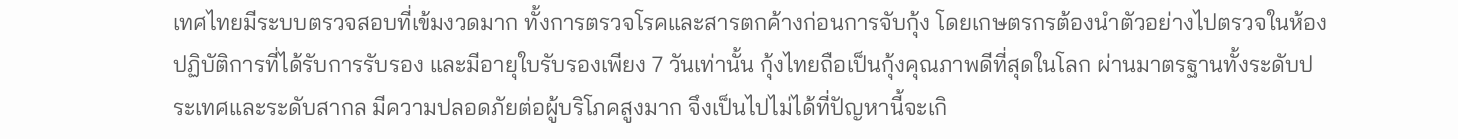เทศไทยมีระบบตรวจสอบที่เข้มงวดมาก ทั้งการตรวจโรคและสารตกค้างก่อนการจับกุ้ง โดยเกษตรกรต้องนำตัวอย่างไปตรวจในห้องปฏิบัติการที่ได้รับการรับรอง และมีอายุใบรับรองเพียง 7 วันเท่านั้น กุ้งไทยถือเป็นกุ้งคุณภาพดีที่สุดในโลก ผ่านมาตรฐานทั้งระดับประเทศและระดับสากล มีความปลอดภัยต่อผู้บริโภคสูงมาก จึงเป็นไปไม่ได้ที่ปัญหานี้จะเกิ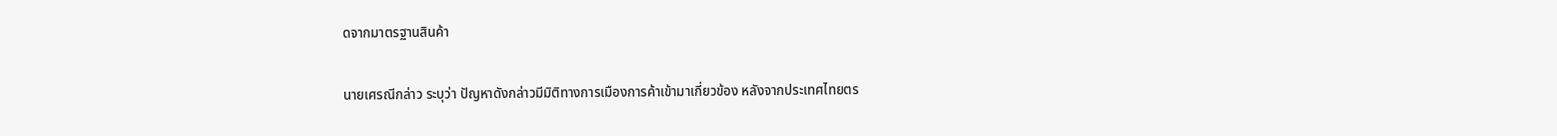ดจากมาตรฐานสินค้า

นายเศรณีกล่าว ระบุว่า ปัญหาดังกล่าวมีมิติทางการเมืองการค้าเข้ามาเกี่ยวข้อง หลังจากประเทศไทยตร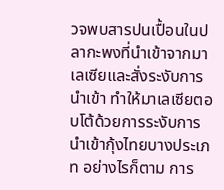วจพบสารปนเปื้อนในปลากะพงที่นำเข้าจากมาเลเซียและสั่งระงับการนำเข้า ทำให้มาเลเซียตอบโต้ด้วยการระงับการนำเข้ากุ้งไทยบางประเภท อย่างไรก็ตาม การ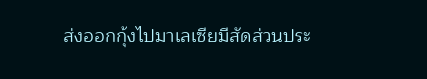ส่งออกกุ้งไปมาเลเซียมีสัดส่วนประ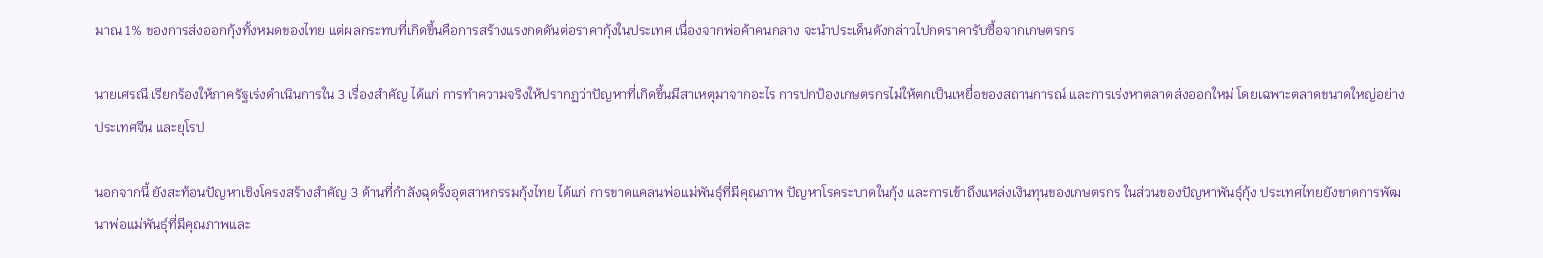มาณ 1% ของการส่งออกกุ้งทั้งหมดของไทย แต่ผลกระทบที่เกิดขึ้นคือการสร้างแรงกดดันต่อราคากุ้งในประเทศ เนื่องจากพ่อค้าคนกลาง จะนำประเด็นดังกล่าวไปกดราคารับซื้อจากเกษตรกร

นายเศรณี เรียกร้องให้ภาครัฐเร่งดำเนินการใน 3 เรื่องสำคัญ ได้แก่ การทำความจริงให้ปรากฏว่าปัญหาที่เกิดขึ้นมีสาเหตุมาจากอะไร การปกป้องเกษตรกรไม่ให้ตกเป็นเหยื่อของสถานการณ์ และการเร่งหาตลาดส่งออกใหม่ โดยเฉพาะตลาดขนาดใหญ่อย่างประเทศจีน และยุโรป

นอกจากนี้ ยังสะท้อนปัญหาเชิงโครงสร้างสำคัญ 3 ด้านที่กำลังฉุดรั้งอุตสาหกรรมกุ้งไทย ได้แก่ การขาดแคลนพ่อแม่พันธุ์ที่มีคุณภาพ ปัญหาโรคระบาดในกุ้ง และการเข้าถึงแหล่งเงินทุนของเกษตรกร ในส่วนของปัญหาพันธุ์กุ้ง ประเทศไทยยังขาดการพัฒนาพ่อแม่พันธุ์ที่มีคุณภาพและ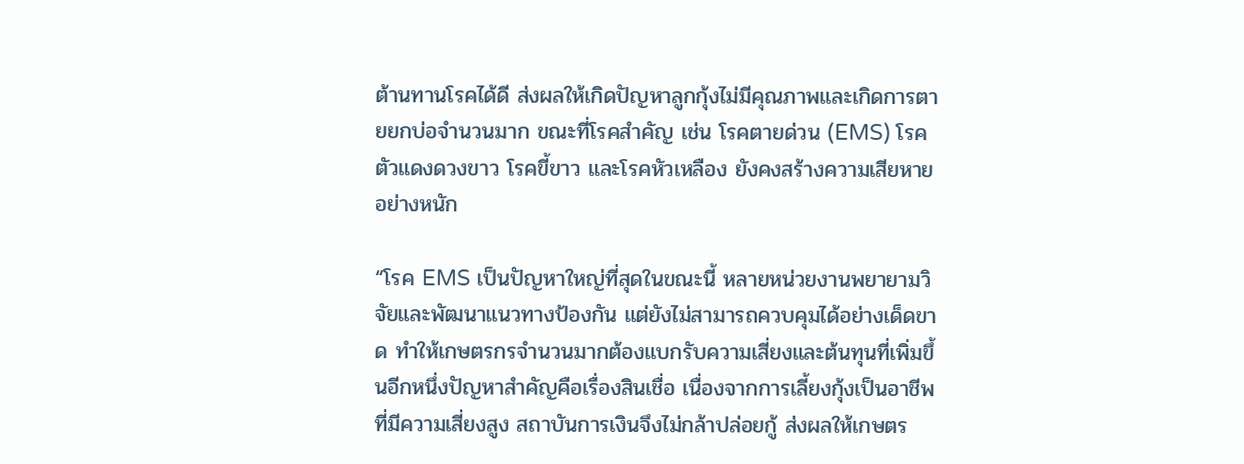ต้านทานโรคได้ดี ส่งผลให้เกิดปัญหาลูกกุ้งไม่มีคุณภาพและเกิดการตายยกบ่อจำนวนมาก ขณะที่โรคสำคัญ เช่น โรคตายด่วน (EMS) โรคตัวแดงดวงขาว โรคขี้ขาว และโรคหัวเหลือง ยังคงสร้างความเสียหายอย่างหนัก

“โรค EMS เป็นปัญหาใหญ่ที่สุดในขณะนี้ หลายหน่วยงานพยายามวิจัยและพัฒนาแนวทางป้องกัน แต่ยังไม่สามารถควบคุมได้อย่างเด็ดขาด ทำให้เกษตรกรจำนวนมากต้องแบกรับความเสี่ยงและต้นทุนที่เพิ่มขึ้นอีกหนึ่งปัญหาสำคัญคือเรื่องสินเชื่อ เนื่องจากการเลี้ยงกุ้งเป็นอาชีพที่มีความเสี่ยงสูง สถาบันการเงินจึงไม่กล้าปล่อยกู้ ส่งผลให้เกษตร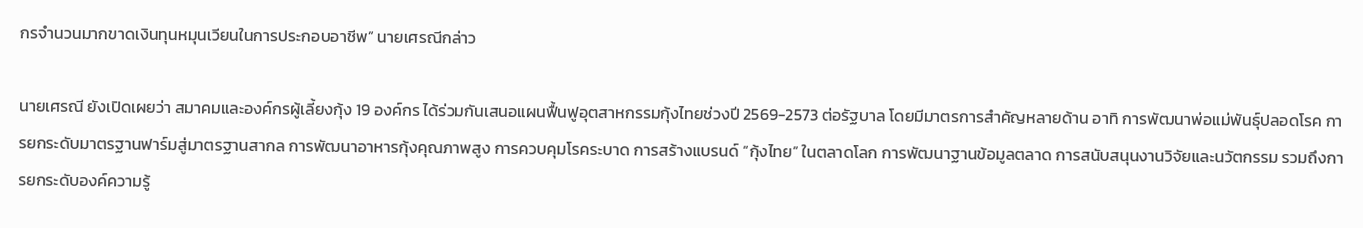กรจำนวนมากขาดเงินทุนหมุนเวียนในการประกอบอาชีพ” นายเศรณีกล่าว

นายเศรณี ยังเปิดเผยว่า สมาคมและองค์กรผู้เลี้ยงกุ้ง 19 องค์กร ได้ร่วมกันเสนอแผนฟื้นฟูอุตสาหกรรมกุ้งไทยช่วงปี 2569-2573 ต่อรัฐบาล โดยมีมาตรการสำคัญหลายด้าน อาทิ การพัฒนาพ่อแม่พันธุ์ปลอดโรค การยกระดับมาตรฐานฟาร์มสู่มาตรฐานสากล การพัฒนาอาหารกุ้งคุณภาพสูง การควบคุมโรคระบาด การสร้างแบรนด์ “กุ้งไทย” ในตลาดโลก การพัฒนาฐานข้อมูลตลาด การสนับสนุนงานวิจัยและนวัตกรรม รวมถึงการยกระดับองค์ความรู้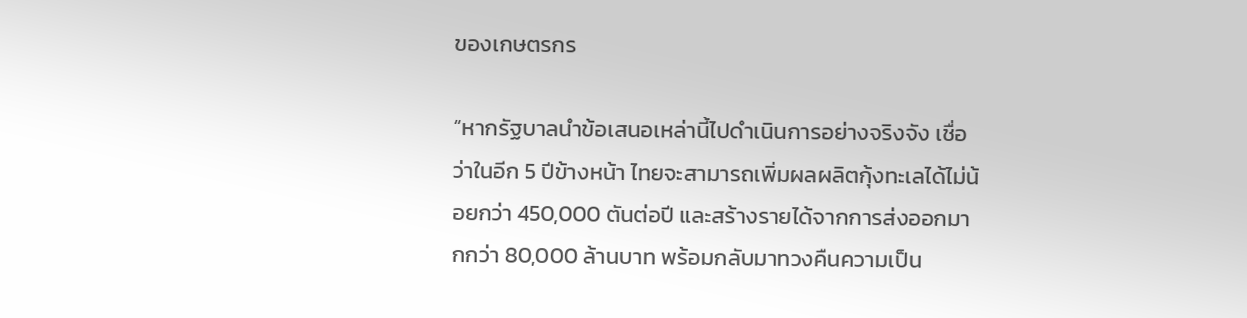ของเกษตรกร

“หากรัฐบาลนำข้อเสนอเหล่านี้ไปดำเนินการอย่างจริงจัง เชื่อว่าในอีก 5 ปีข้างหน้า ไทยจะสามารถเพิ่มผลผลิตกุ้งทะเลได้ไม่น้อยกว่า 450,000 ตันต่อปี และสร้างรายได้จากการส่งออกมากกว่า 80,000 ล้านบาท พร้อมกลับมาทวงคืนความเป็น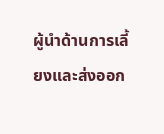ผู้นำด้านการเลี้ยงและส่งออก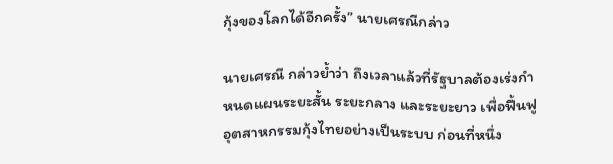กุ้งของโลกได้อีกครั้ง” นายเศรณีกล่าว

นายเศรณี กล่าวย้ำว่า ถึงเวลาแล้วที่รัฐบาลต้องเร่งกำหนดแผนระยะสั้น ระยะกลาง และระยะยาว เพื่อฟื้นฟูอุตสาหกรรมกุ้งไทยอย่างเป็นระบบ ก่อนที่หนึ่ง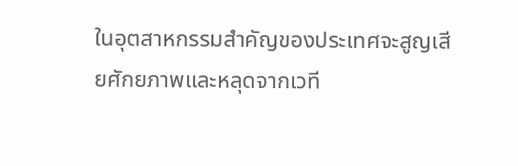ในอุตสาหกรรมสำคัญของประเทศจะสูญเสียศักยภาพและหลุดจากเวที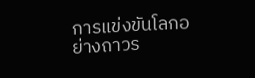การแข่งขันโลกอย่างถาวร